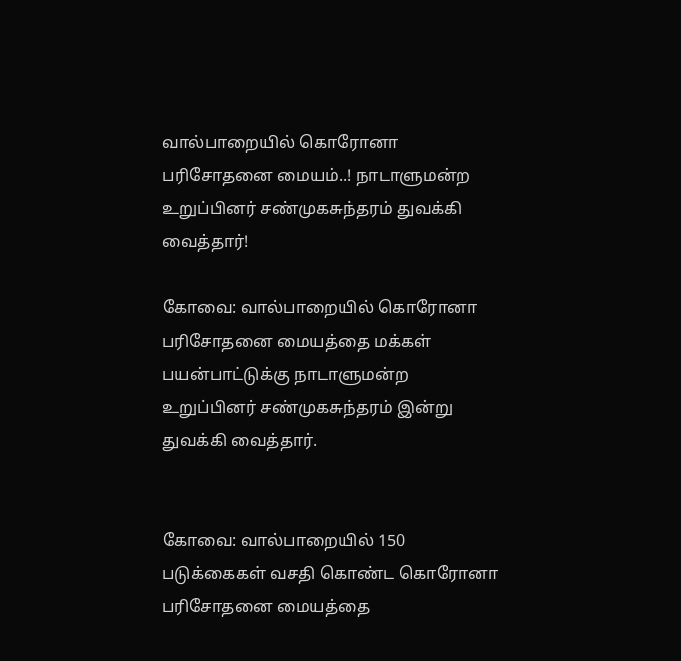வால்பாறையில் கொரோனா பரிசோதனை மையம்..! நாடாளுமன்ற உறுப்பினர் சண்முகசுந்தரம் துவக்கி வைத்தார்!

கோவை: வால்பாறையில் கொரோனா பரிசோதனை மையத்தை மக்கள் பயன்பாட்டுக்கு நாடாளுமன்ற உறுப்பினர் சண்முகசுந்தரம் இன்று துவக்கி வைத்தார்.


கோவை: வால்பாறையில் 150 படுக்கைகள் வசதி கொண்ட கொரோனா பரிசோதனை மையத்தை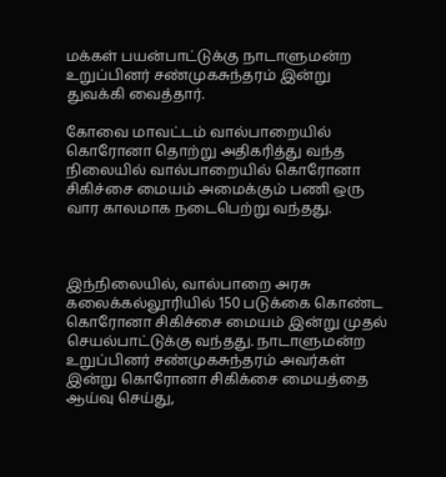மக்கள் பயன்பாட்டுக்கு நாடாளுமன்ற உறுப்பினர் சண்முகசுந்தரம் இன்று துவக்கி வைத்தார்.

கோவை மாவட்டம் வால்பாறையில் கொரோனா தொற்று அதிகரித்து வந்த நிலையில் வால்பாறையில் கொரோனா சிகிச்சை மையம் அமைக்கும் பணி ஒரு வார காலமாக நடைபெற்று வந்தது.



இந்நிலையில், வால்பாறை அரசு கலைக்கல்லூரியில் 150 படுக்கை கொண்ட கொரோனா சிகிச்சை மையம் இன்று முதல் செயல்பாட்டுக்கு வந்தது. நாடாளுமன்ற உறுப்பினர் சண்முகசுந்தரம் அவர்கள் இன்று கொரோனா சிகிக்சை மையத்தை ஆய்வு செய்து,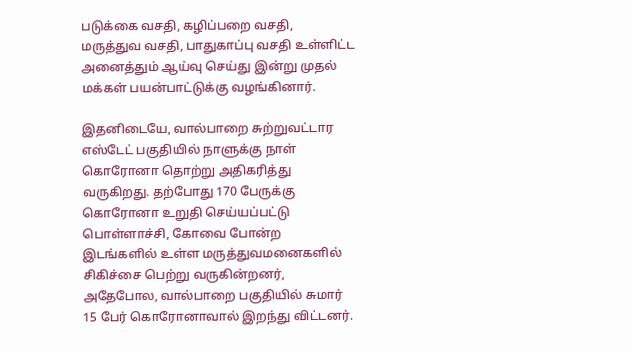படுக்கை வசதி, கழிப்பறை வசதி, மருத்துவ வசதி, பாதுகாப்பு வசதி உள்ளிட்ட அனைத்தும் ஆய்வு செய்து இன்று முதல் மக்கள் பயன்பாட்டுக்கு வழங்கினார்.

இதனிடையே, வால்பாறை சுற்றுவட்டார எஸ்டேட் பகுதியில் நாளுக்கு நாள் கொரோனா தொற்று அதிகரித்து வருகிறது. தற்போது 170 பேருக்கு கொரோனா உறுதி செய்யப்பட்டு பொள்ளாச்சி, கோவை போன்ற இடங்களில் உள்ள மருத்துவமனைகளில் சிகிச்சை பெற்று வருகின்றனர், அதேபோல, வால்பாறை பகுதியில் சுமார் 15 பேர் கொரோனாவால் இறந்து விட்டனர்.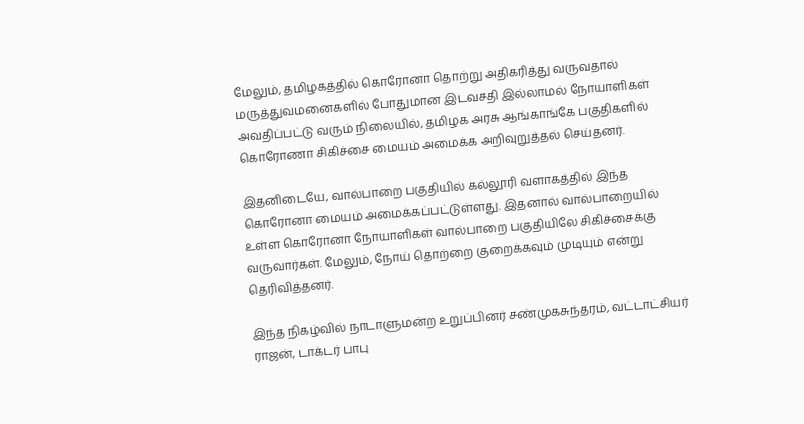மேலும், தமிழகத்தில் கொரோனா தொற்று அதிகரித்து வருவதால் மருத்துவமனைகளில் போதுமான இடவசதி இல்லாமல் நோயாளிகள் அவதிப்பட்டு வரும் நிலையில், தமிழக அரசு ஆங்காங்கே பகுதிகளில் கொரோணா சிகிச்சை மையம் அமைக்க அறிவுறுத்தல் செய்தனர்.

இதனிடையே, வால்பாறை பகுதியில் கல்லூரி வளாகத்தில் இந்த கொரோனா மையம் அமைக்கப்பட்டுள்ளது. இதனால் வால்பாறையில் உள்ள கொரோனா நோயாளிகள் வால்பாறை பகுதியிலே சிகிச்சைக்கு வருவார்கள். மேலும், நோய் தொற்றை குறைக்கவும் முடியும் என்று தெரிவித்தனர்.

இந்த நிகழ்வில் நாடாளுமன்ற உறுப்பினர் சண்முகசுந்தரம், வட்டாட்சியர் ராஜன், டாக்டர் பாபு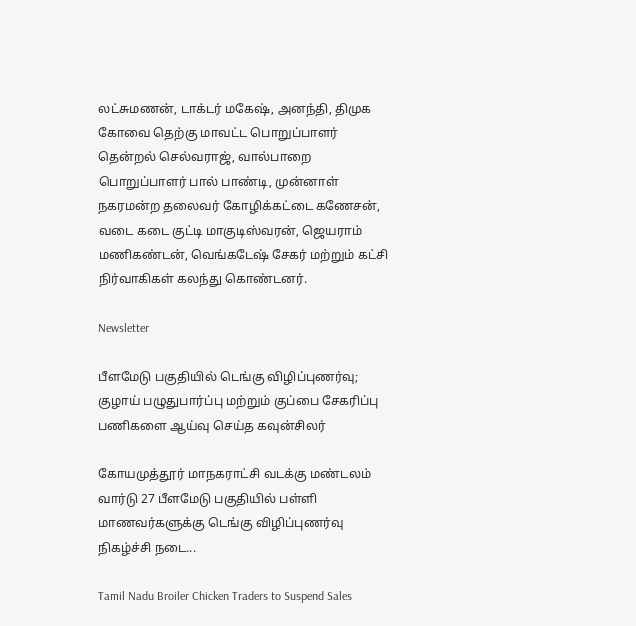லட்சுமணன், டாக்டர் மகேஷ், அனந்தி, திமுக கோவை தெற்கு மாவட்ட பொறுப்பாளர் தென்றல் செல்வராஜ், வால்பாறை பொறுப்பாளர் பால் பாண்டி, முன்னாள் நகரமன்ற தலைவர் கோழிக்கட்டை கணேசன், வடை கடை குட்டி மாகுடிஸ்வரன், ஜெயராம் மணிகண்டன், வெங்கடேஷ் சேகர் மற்றும் கட்சி நிர்வாகிகள் கலந்து கொண்டனர்.

Newsletter

பீளமேடு பகுதியில் டெங்கு விழிப்புணர்வு; குழாய் பழுதுபார்ப்பு மற்றும் குப்பை சேகரிப்பு பணிகளை ஆய்வு செய்த கவுன்சிலர்

கோயமுத்தூர் மாநகராட்சி வடக்கு மண்டலம் வார்டு 27 பீளமேடு பகுதியில் பள்ளி மாணவர்களுக்கு டெங்கு விழிப்புணர்வு நிகழ்ச்சி நடை...

Tamil Nadu Broiler Chicken Traders to Suspend Sales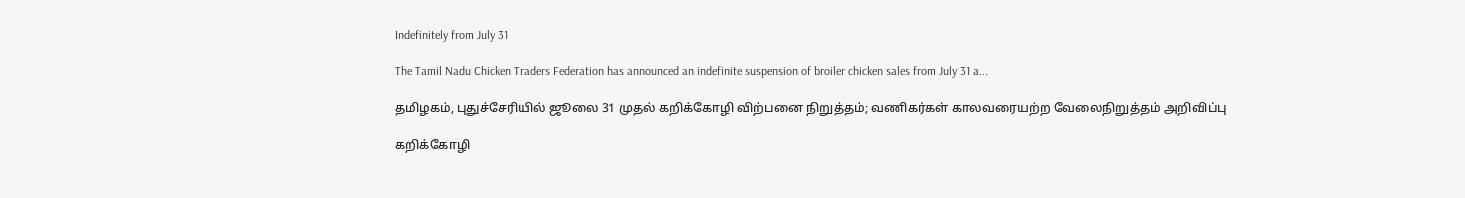Indefinitely from July 31

The Tamil Nadu Chicken Traders Federation has announced an indefinite suspension of broiler chicken sales from July 31 a...

தமிழகம், புதுச்சேரியில் ஜூலை 31 முதல் கறிக்கோழி விற்பனை நிறுத்தம்; வணிகர்கள் காலவரையற்ற வேலைநிறுத்தம் அறிவிப்பு

கறிக்கோழி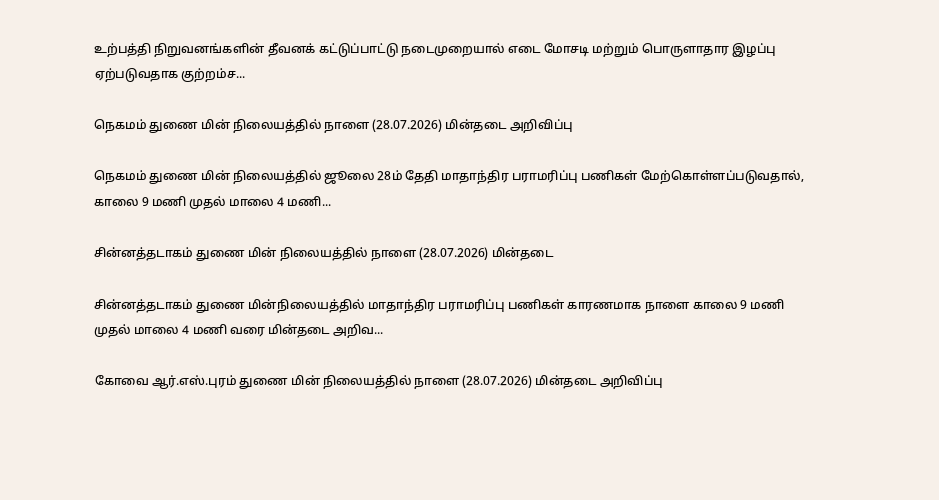உற்பத்தி நிறுவனங்களின் தீவனக் கட்டுப்பாட்டு நடைமுறையால் எடை மோசடி மற்றும் பொருளாதார இழப்பு ஏற்படுவதாக குற்றம்ச...

நெகமம் துணை மின் நிலையத்தில் நாளை (28.07.2026) மின்தடை அறிவிப்பு

நெகமம் துணை மின் நிலையத்தில் ஜூலை 28ம் தேதி மாதாந்திர பராமரிப்பு பணிகள் மேற்கொள்ளப்படுவதால், காலை 9 மணி முதல் மாலை 4 மணி...

சின்னத்தடாகம் துணை மின் நிலையத்தில் நாளை (28.07.2026) மின்தடை

சின்னத்தடாகம் துணை மின்நிலையத்தில் மாதாந்திர பராமரிப்பு பணிகள் காரணமாக நாளை காலை 9 மணி முதல் மாலை 4 மணி வரை மின்தடை அறிவ...

கோவை ஆர்.எஸ்.புரம் துணை மின் நிலையத்தில் நாளை (28.07.2026) மின்தடை அறிவிப்பு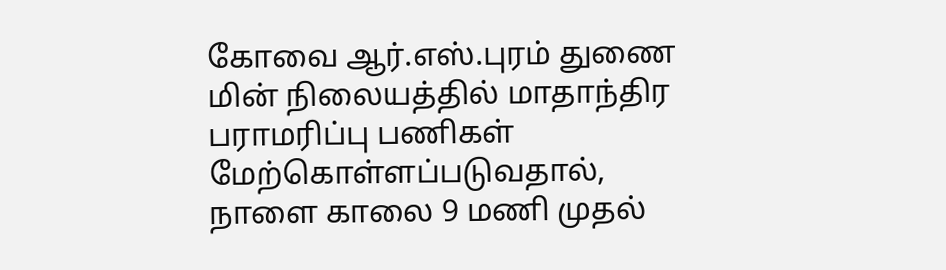கோவை ஆர்.எஸ்.புரம் துணை மின் நிலையத்தில் மாதாந்திர பராமரிப்பு பணிகள் மேற்கொள்ளப்படுவதால், நாளை காலை 9 மணி முதல்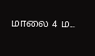மாலை 4 ம...